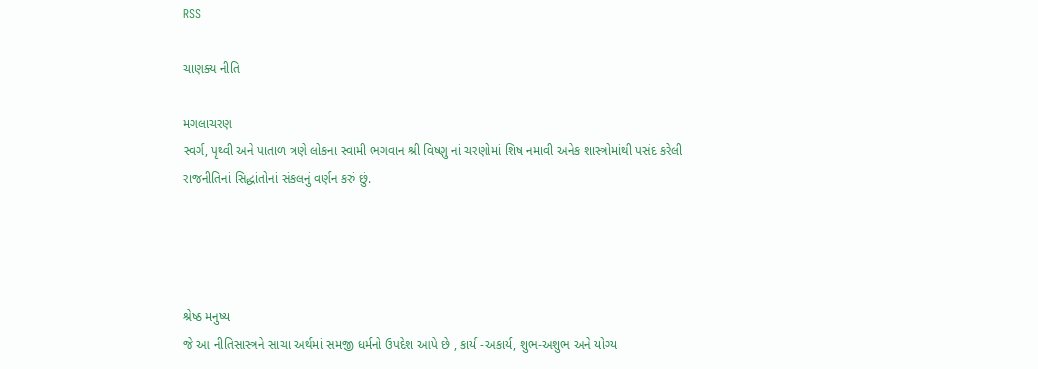RSS

ચાણક્ય નીતિ

મગલાચરણ
સ્વર્ગ, પૃથ્વી અને પાતાળ ત્રણે લોકના સ્વામી ભગવાન શ્રી વિષ્ણુ નાં ચરણોમાં શિષ નમાવી અનેક શાસ્ત્રોમાંથી પસંદ કરેલી રાજનીતિનાં સિદ્ધાંતોનાં સંકલનું વર્ણન કરું છું.




શ્રેષ્ઠ મનુષ્ય
જે આ નીતિસાસ્ત્રને સાચા અર્થમાં સમજી ધર્મનો ઉપદેશ આપે છે , કાર્ય -અકાર્ય, શુભ-અશુભ અને યોગ્ય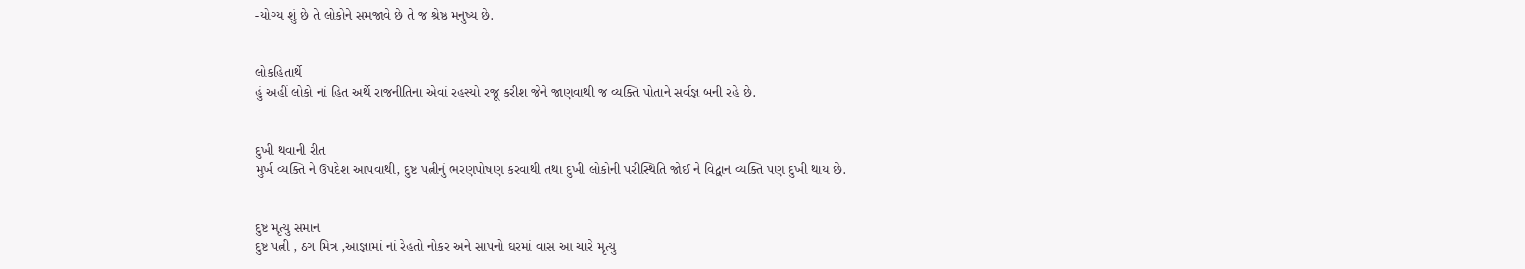-યોગ્ય શું છે તે લોકોને સમજાવે છે તે જ શ્રેષ્ઠ મનુષ્ય છે.


લોકહિતાર્થે
હું અહીં લોકો નાં હિત અર્થે રાજનીતિના એવાં રહસ્યો રજૂ કરીશ જેને જાણવાથી જ વ્યક્તિ પોતાને સર્વજ્ઞ બની રહે છે.


દુખી થવાની રીત
મુર્ખ વ્યક્તિ ને ઉપદેશ આપવાથી, દુષ્ટ પત્નીનું ભરણપોષણ કરવાથી તથા દુખી લોકોની પરીસ્થિતિ જોઈ ને વિદ્વાન વ્યક્તિ પણ દુખી થાય છે.


દુષ્ટ મૃત્યુ સમાન
દુષ્ટ પત્ની , ઠગ મિત્ર ,આજ્ઞામાં નાં રેહતો નોકર અને સાપનો ઘરમાં વાસ આ ચારે મૃત્યુ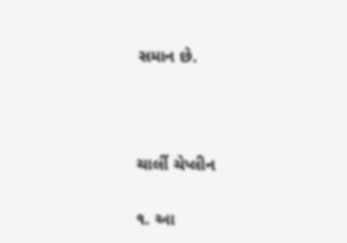સમાન છે.



ચાર્લી ચેપ્લીન

૧. આ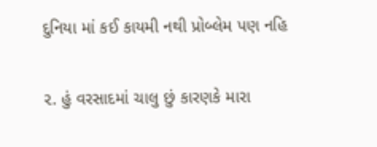દુનિયા માં કઈ કાયમી નથી પ્રોબ્લેમ પણ નહિ

૨. હું વરસાદમાં ચાલુ છું કારણકે મારા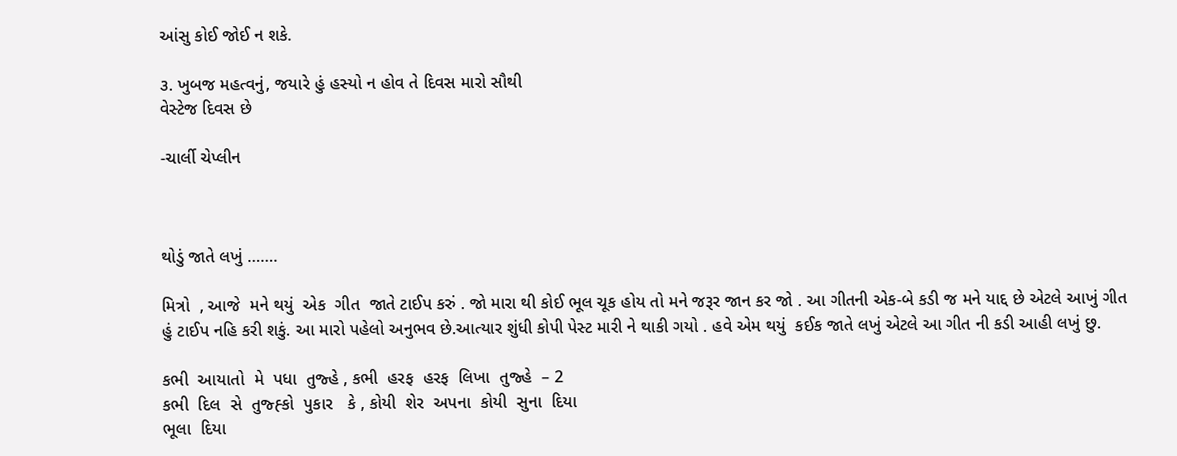આંસુ કોઈ જોઈ ન શકે.

૩. ખુબજ મહત્વનું, જયારે હું હસ્યો ન હોવ તે દિવસ મારો સૌથી
વેસ્ટેજ દિવસ છે

-ચાર્લી ચેપ્લીન



થોડું જાતે લખું …….

મિત્રો  , આજે  મને થયું  એક  ગીત  જાતે ટાઈપ કરું . જો મારા થી કોઈ ભૂલ ચૂક હોય તો મને જરૂર જાન કર જો . આ ગીતની એક-બે કડી જ મને યાદ્દ છે એટલે આખું ગીત હું ટાઈપ નહિ કરી શકું. આ મારો પહેલો અનુભવ છે.આત્યાર શુંધી કોપી પેસ્ટ મારી ને થાકી ગયો . હવે એમ થયું  કઈક જાતે લખું એટલે આ ગીત ની કડી આહી લખું છુ.

કભી  આયાતો  મે  પધા  તુજ્હે , કભી  હરફ  હરફ  લિખા  તુજ્હે  – 2
કભી  દિલ  સે  તુજ્હ્કો  પુકાર   કે , કોયી  શેર  અપના  કોયી  સુના  દિયા
ભૂલા  દિયા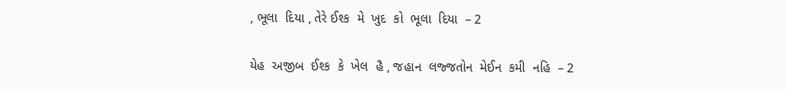, ભૂલા  દિયા , તેરે ઈશ્ક  મે  ખુદ  કો  ભૂલા  દિયા  – 2

યેહ  અજીબ  ઈશ્ક  કે  ખેલ  હૈ , જહાન  લજ્જતોન  મેઈન  કમી  નહિ  – 2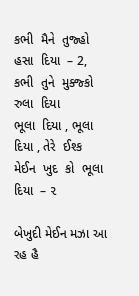કભી  મૈને  તુજ્હો  હસા  દિયા  – 2, કભી  તુને  મુક્જ્કો  રુલા  દિયા
ભૂલા  દિયા , ભૂલા  દિયા , તેરે  ઈશ્ક  મેઈન  ખુદ  કો  ભૂલા  દિયા  – ૨

બેખુદી મેઈન મઝા આ રહ હૈ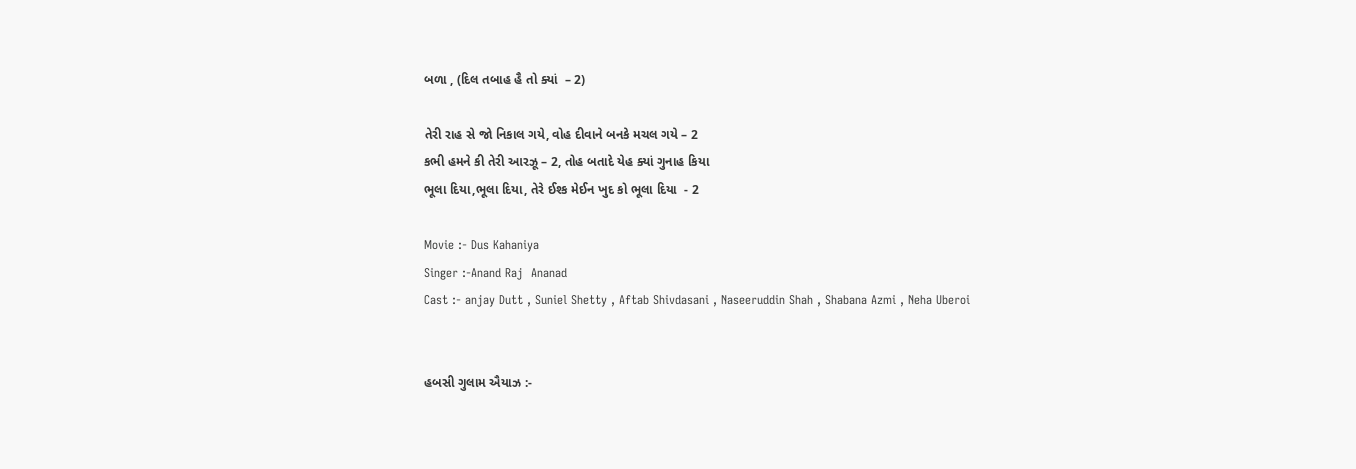બળા , (દિલ તબાહ હૈ તો ક્યાં  – 2)

તેરી રાહ સે જો નિકાલ ગયે, વોહ દીવાને બનકે મચલ ગયે – 2
કભી હમને કી તેરી આરઝૂ – 2, તોહ બતાદે યેહ ક્યાં ગુનાહ કિયા
ભૂલા દિયા,ભૂલા દિયા, તેરે ઈશ્ક મેઈન ખુદ કો ભૂલા દિયા  - 2

Movie :- Dus Kahaniya
Singer :-Anand Raj  Ananad
Cast :- anjay Dutt , Suniel Shetty , Aftab Shivdasani , Naseeruddin Shah , Shabana Azmi , Neha Uberoi


હબસી ગુલામ ઐયાઝ :-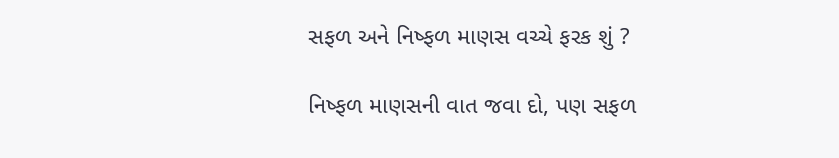સફળ અને નિષ્ફળ માણસ વચ્ચે ફરક શું ?

નિષ્ફળ માણસની વાત જવા દો, પણ સફળ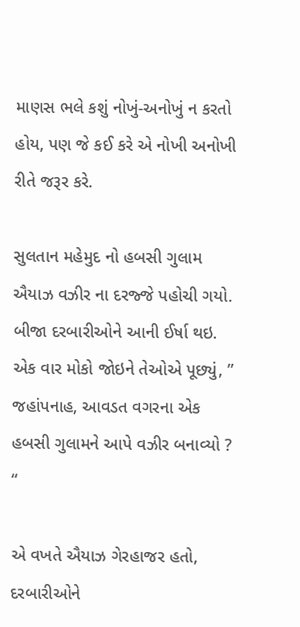માણસ ભલે કશું નોખું-અનોખું ન કરતો હોય, પણ જે કઈ કરે એ નોખી અનોખી રીતે જરૂર કરે.

સુલતાન મહેમુદ નો હબસી ગુલામ ઐયાઝ વઝીર ના દરજ્જે પહોચી ગયો. બીજા દરબારીઓને આની ઈર્ષા થઇ. એક વાર મોકો જોઇને તેઓએ પૂછ્યું, ” જહાંપનાહ, આવડત વગરના એક હબસી ગુલામને આપે વઝીર બનાવ્યો ? “

એ વખતે ઐયાઝ ગેરહાજર હતો, દરબારીઓને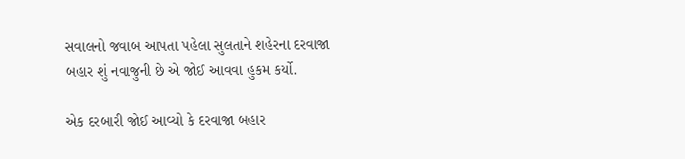સવાલનો જવાબ આપતા પહેલા સુલતાને શહેરના દરવાજા બહાર શું નવાજુની છે એ જોઈ આવવા હુકમ કર્યો.

એક દરબારી જોઈ આવ્યો કે દરવાજા બહાર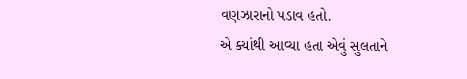વણઝારાનો પડાવ હતો.
એ ક્યાંથી આવ્યા હતા એવું સુલતાને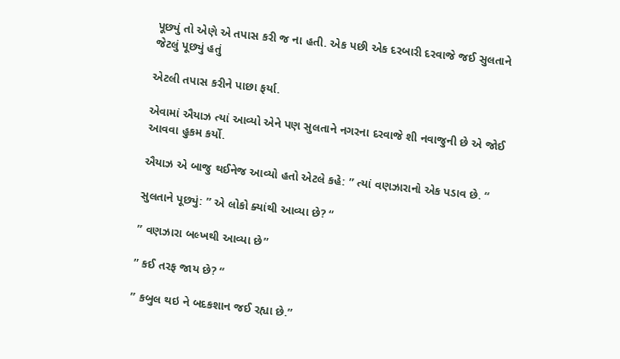પૂછ્યું તો એણે એ તપાસ કરી જ ના હતી. એક પછી એક દરબારી દરવાજે જઈ સુલતાને જેટલું પૂછ્યું હતું

એટલી તપાસ કરીને પાછા ફર્યા.

એવામાં ઐયાઝ ત્યાં આવ્યો એને પણ સુલતાને નગરના દરવાજે શી નવાજુની છે એ જોઈ આવવા હુકમ કર્યો.

ઐયાઝ એ બાજુ થઈનેજ આવ્યો હતો એટલે કહે: ” ત્યાં વણઝારાનો એક પડાવ છે. “

સુલતાને પૂછ્યું: ” એ લોકો ક્યાંથી આવ્યા છે? “

” વણઝારા બલ્ખથી આવ્યા છે”

” કઈ તરફ જાય છે? “

” કબુલ થઇ ને બદકશાન જઈ રહ્યા છે.”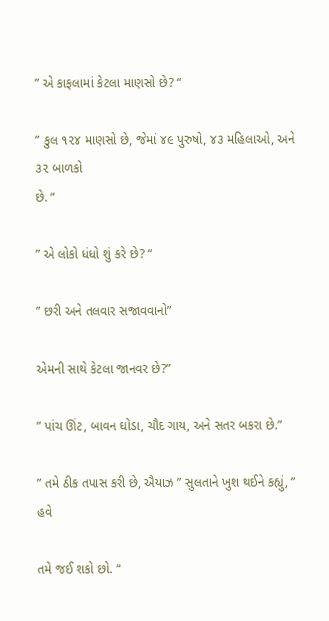” એ કાફલામાં કેટલા માણસો છે? “

” કુલ ૧૨૪ માણસો છે, જેમાં ૪૯ પુરુષો, ૪૩ મહિલાઓ, અને ૩૨ બાળકો
છે. “

” એ લોકો ધંધો શું કરે છે? “

” છરી અને તલવાર સજાવવાનો”

એમની સાથે કેટલા જાનવર છે?”

” પાંચ ઊંટ, બાવન ઘોડા, ચૌદ ગાય, અને સતર બકરા છે.”

” તમે ઠીક તપાસ કરી છે, ઐયાઝ ” સુલતાને ખુશ થઈને કહ્યું, ” હવે

તમે જઈ શકો છો. “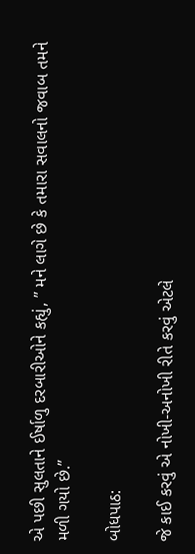એ પછી સુલતાને ઈર્ષાળુ દરબારીઓને કહ્યું, ” મને લાગે છે કે તમારા સવાલનો જવાબ તમને મળી ગયો છે.”

બોધપાઠ:

જે કાઈ કરવું એ નોખી-અનોખી રીતે કરવું એટલે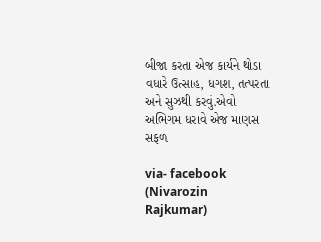બીજા કરતા એજ કાર્યને થોડા વધારે ઉત્સાહ, ધગશ, તત્પરતા અને સુઝથી કરવું.એવો અભિગમ ધરાવે એજ માણસ સફળ

via- facebook (Nivarozin Rajkumar)